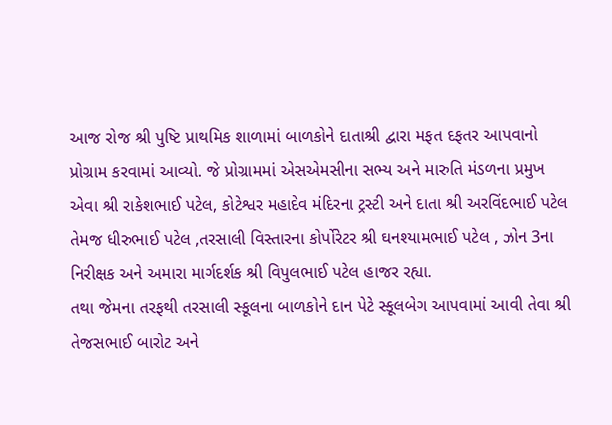આજ રોજ શ્રી પુષ્ટિ પ્રાથમિક શાળામાં બાળકોને દાતાશ્રી દ્વારા મફત દફતર આપવાનો પ્રોગ્રામ કરવામાં આવ્યો. જે પ્રોગ્રામમાં એસએમસીના સભ્ય અને મારુતિ મંડળના પ્રમુખ એવા શ્રી રાકેશભાઈ પટેલ, કોટેશ્વર મહાદેવ મંદિરના ટ્રસ્ટી અને દાતા શ્રી અરવિંદભાઈ પટેલ તેમજ ધીરુભાઈ પટેલ ,તરસાલી વિસ્તારના કોર્પોરેટર શ્રી ઘનશ્યામભાઈ પટેલ , ઝોન 3ના નિરીક્ષક અને અમારા માર્ગદર્શક શ્રી વિપુલભાઈ પટેલ હાજર રહ્યા.
તથા જેમના તરફથી તરસાલી સ્કૂલના બાળકોને દાન પેટે સ્કૂલબેગ આપવામાં આવી તેવા શ્રી તેજસભાઈ બારોટ અને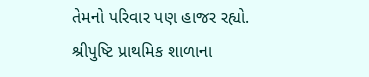તેમનો પરિવાર પણ હાજર રહ્યો.
શ્રીપુષ્ટિ પ્રાથમિક શાળાના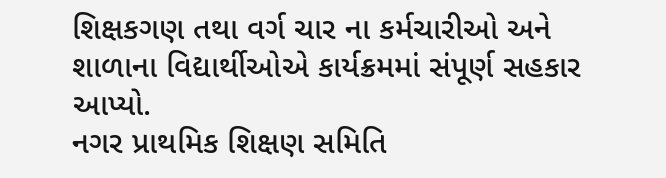શિક્ષકગણ તથા વર્ગ ચાર ના કર્મચારીઓ અને શાળાના વિદ્યાર્થીઓએ કાર્યક્રમમાં સંપૂર્ણ સહકાર આપ્યો.
નગર પ્રાથમિક શિક્ષણ સમિતિ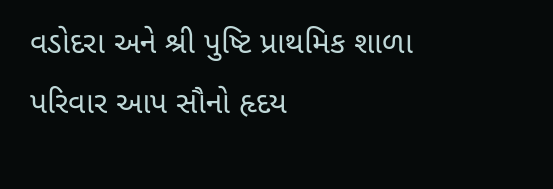વડોદરા અને શ્રી પુષ્ટિ પ્રાથમિક શાળા પરિવાર આપ સૌનો હૃદય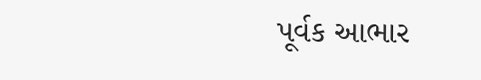પૂર્વક આભાર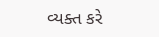વ્યક્ત કરે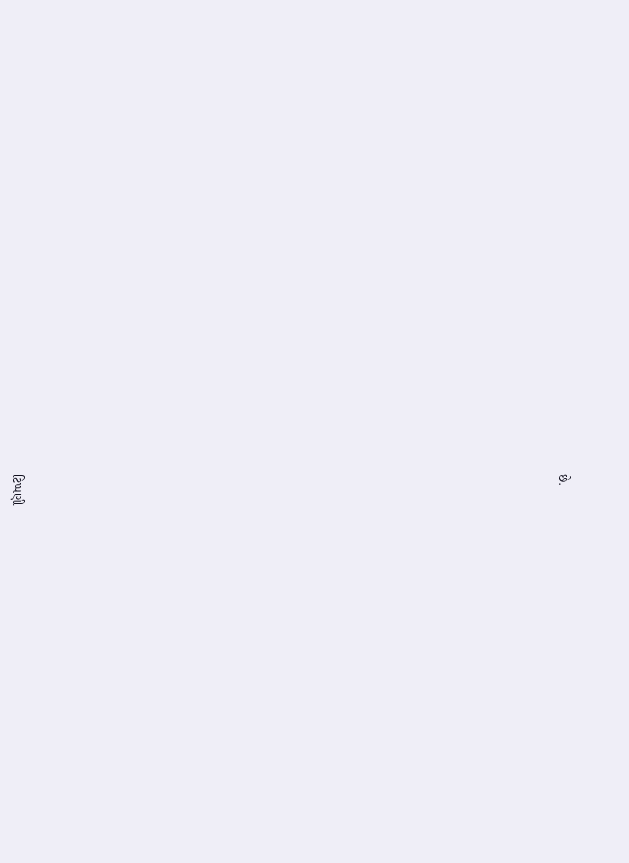છે.





























ટિપ્પણી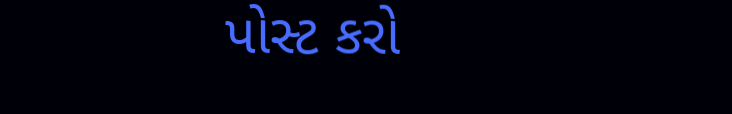પોસ્ટ કરો